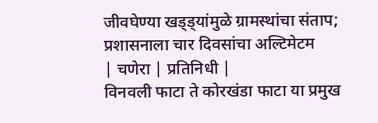जीवघेण्या खड्ड्यांमुळे ग्रामस्थांचा संताप; प्रशासनाला चार दिवसांचा अल्टिमेटम
| चणेरा | प्रतिनिधी |
विनवली फाटा ते कोरखंडा फाटा या प्रमुख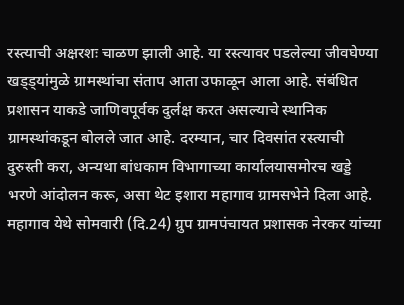रस्त्याची अक्षरशः चाळण झाली आहे. या रस्त्यावर पडलेल्या जीवघेण्या खड्ड्यांमुळे ग्रामस्थांचा संताप आता उफाळून आला आहे. संबंधित प्रशासन याकडे जाणिवपूर्वक दुर्लक्ष करत असल्याचे स्थानिक ग्रामस्थांकडून बोलले जात आहे. दरम्यान, चार दिवसांत रस्त्याची दुरुस्ती करा, अन्यथा बांधकाम विभागाच्या कार्यालयासमोरच खड्डे भरणे आंदोलन करू, असा थेट इशारा महागाव ग्रामसभेने दिला आहे.
महागाव येथे सोमवारी (दि.24) ग्रुप ग्रामपंचायत प्रशासक नेरकर यांच्या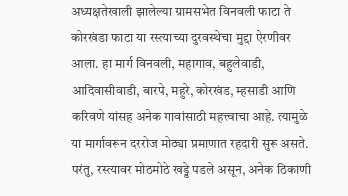अध्यक्षतेखाली झालेल्या ग्रामसभेत विनवली फाटा ते कोरखंडा फाटा या रस्त्याच्या दुरवस्थेचा मुद्दा ऐरणीवर आला. हा मार्ग विनवली, महागाव, बहुलेवाडी, आदिवासीवाडी, बारपे, महुरे, कोरखंड, म्हसाडी आणि करिवणे यांसह अनेक गावांसाठी महत्त्वाचा आहे. त्यामुळे या मार्गावरून दररोज मोठ्या प्रमाणात रहदारी सुरू असते. परंतु, रस्त्यावर मोठमोठे खड्डे पडले असून, अनेक ठिकाणी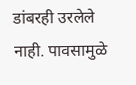डांबरही उरलेले नाही. पावसामुळे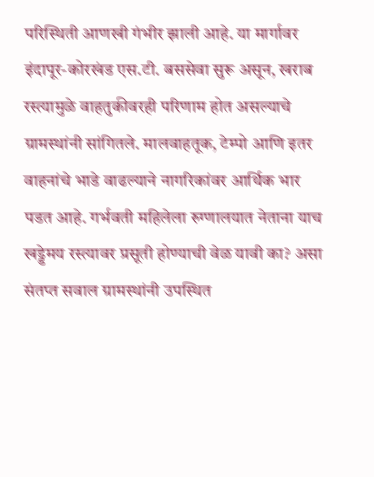परिस्थिती आणखी गंभीर झाली आहे. या मार्गावर इंदापूर-कोरखंड एस.टी. बससेवा सुरू असून, खराब रस्त्यामुळे वाहतुकीवरही परिणाम होत असल्याचे ग्रामस्थांनी सांगितले. मालवाहतूक, टेम्पो आणि इतर वाहनांचे भाडे वाढल्याने नागरिकांवर आर्थिक भार पडत आहे. गर्भवती महिलेला रुग्णालयात नेताना याच खड्डेमय रस्त्यावर प्रसूती होण्याची वेळ यावी का? असा संतप्त सवाल ग्रामस्थांनी उपस्थित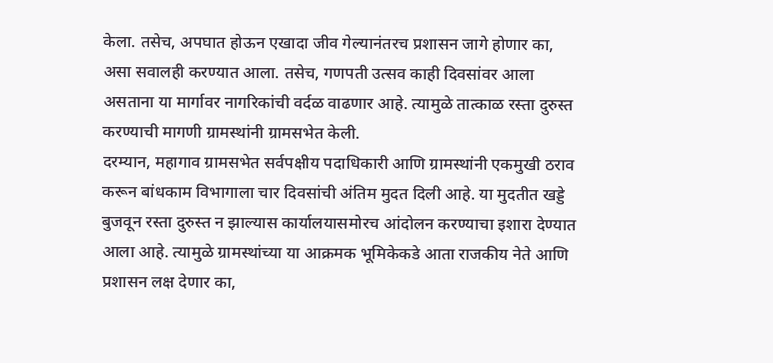केला. तसेच, अपघात होऊन एखादा जीव गेल्यानंतरच प्रशासन जागे होणार का, असा सवालही करण्यात आला. तसेच, गणपती उत्सव काही दिवसांवर आला असताना या मार्गावर नागरिकांची वर्दळ वाढणार आहे. त्यामुळे तात्काळ रस्ता दुरुस्त करण्याची मागणी ग्रामस्थांनी ग्रामसभेत केली.
दरम्यान, महागाव ग्रामसभेत सर्वपक्षीय पदाधिकारी आणि ग्रामस्थांनी एकमुखी ठराव करून बांधकाम विभागाला चार दिवसांची अंतिम मुदत दिली आहे. या मुदतीत खड्डे बुजवून रस्ता दुरुस्त न झाल्यास कार्यालयासमोरच आंदोलन करण्याचा इशारा देण्यात आला आहे. त्यामुळे ग्रामस्थांच्या या आक्रमक भूमिकेकडे आता राजकीय नेते आणि प्रशासन लक्ष देणार का,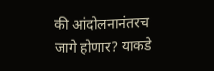की आंदोलनानंतरच जागे होणार? याकडे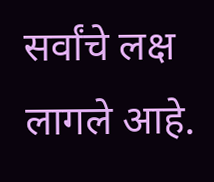सर्वांचे लक्ष लागले आहे.